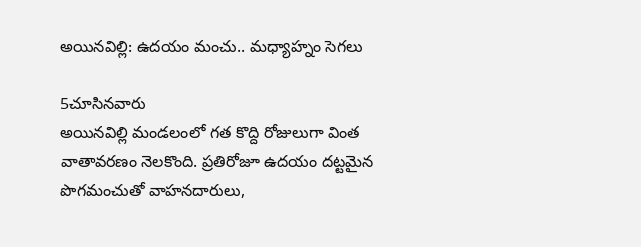అయినవిల్లి: ఉదయం మంచు.. మధ్యాహ్నం సెగలు

5చూసినవారు
అయినవిల్లి మండలంలో గత కొద్ది రోజులుగా వింత వాతావరణం నెలకొంది. ప్రతిరోజూ ఉదయం దట్టమైన పొగమంచుతో వాహనదారులు,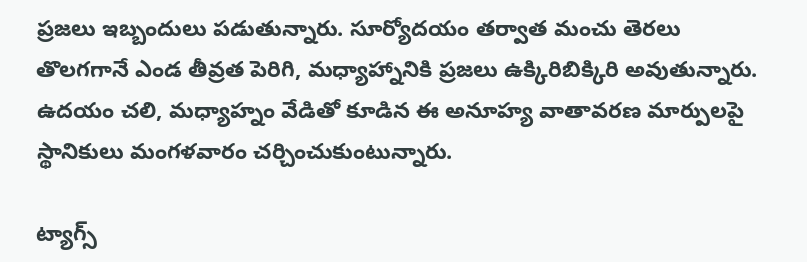ప్రజలు ఇబ్బందులు పడుతున్నారు. సూర్యోదయం తర్వాత మంచు తెరలు తొలగగానే ఎండ తీవ్రత పెరిగి, మధ్యాహ్నానికి ప్రజలు ఉక్కిరిబిక్కిరి అవుతున్నారు. ఉదయం చలి, మధ్యాహ్నం వేడితో కూడిన ఈ అనూహ్య వాతావరణ మార్పులపై స్థానికులు మంగళవారం చర్చించుకుంటున్నారు.

ట్యాగ్స్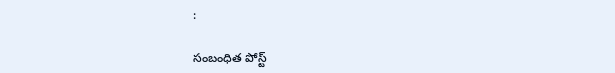:

సంబంధిత పోస్ట్